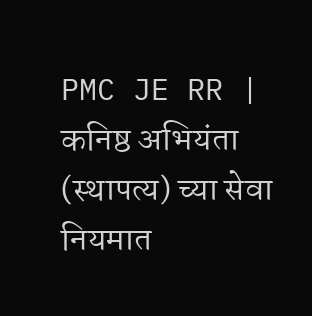PMC JE RR | कनिष्ठ अभियंता (स्थापत्य) च्या सेवा नियमात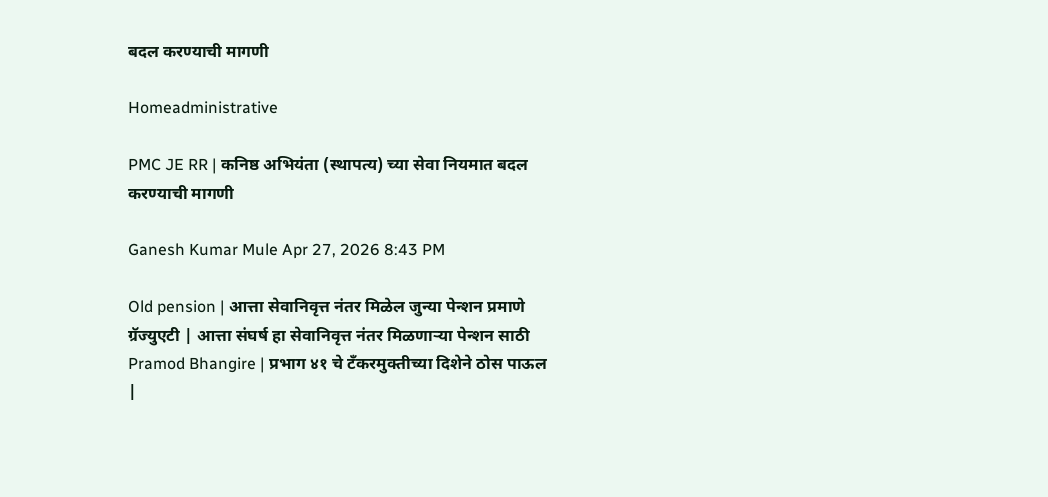बदल करण्याची मागणी

Homeadministrative

PMC JE RR | कनिष्ठ अभियंता (स्थापत्य) च्या सेवा नियमात बदल करण्याची मागणी

Ganesh Kumar Mule Apr 27, 2026 8:43 PM

Old pension | आत्ता सेवानिवृत्त नंतर मिळेल जुन्या पेन्शन प्रमाणे ग्रॅज्युएटी | आत्ता संघर्ष हा सेवानिवृत्त नंतर मिळणाऱ्या पेन्शन साठी
Pramod Bhangire | प्रभाग ४१ चे टँकरमुक्तीच्या दिशेने ठोस पाऊल |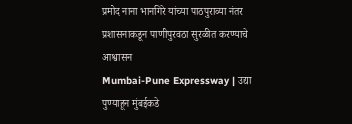प्रमोद नाना भानगिरे यांच्या पाठपुराव्या नंतर प्रशासनाकडून पाणीपुरवठा सुरळीत करण्याचे आश्वासन
Mumbai-Pune Expressway | उद्या पुण्याहून मुंबईकडे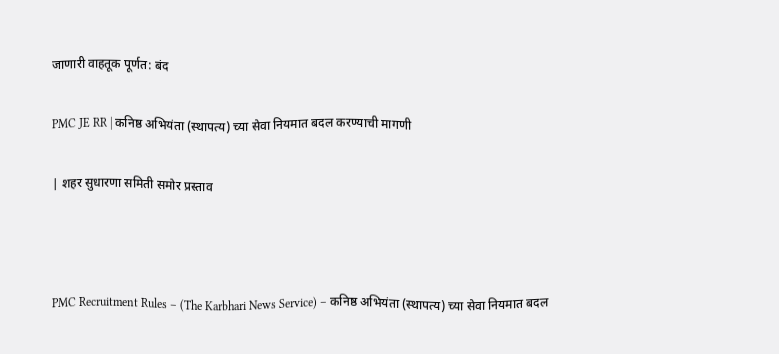जाणारी वाहतूक पूर्णत: बंद

PMC JE RR | कनिष्ठ अभियंता (स्थापत्य) च्या सेवा नियमात बदल करण्याची मागणी

| शहर सुधारणा समिती समोर प्रस्ताव



PMC Recruitment Rules – (The Karbhari News Service) – कनिष्ठ अभियंता (स्थापत्य) च्या सेवा नियमात बदल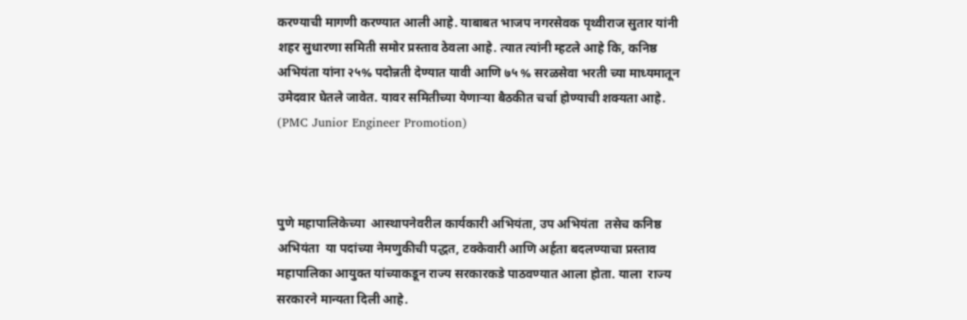करण्याची मागणी करण्यात आली आहे. याबाबत भाजप नगरसेवक पृथ्वीराज सुतार यांनी शहर सुधारणा समिती समोर प्रस्ताव ठेवला आहे. त्यात त्यांनी म्हटले आहे कि, कनिष्ठ अभियंता यांना २५% पदोन्नती देण्यात यावी आणि ७५ % सरळसेवा भरती च्या माध्यमातून उमेदवार घेतले जावेत. यावर समितीच्या येणाऱ्या बैठकीत चर्चा होण्याची शक्यता आहे. (PMC Junior Engineer Promotion)



पुणे महापालिकेच्या  आस्थापनेवरील कार्यकारी अभियंता, उप अभियंता  तसेच कनिष्ठ अभियंता  या पदांच्या नेमणुकीची पद्धत, टक्केवारी आणि अर्हता बदलण्याचा प्रस्ताव महापालिका आयुक्त यांच्याकडून राज्य सरकारकडे पाठवण्यात आला होता. याला  राज्य सरकारने मान्यता दिली आहे.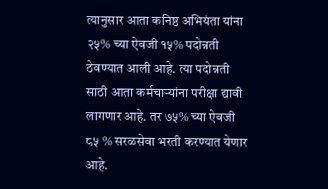त्यानुसार आता कनिष्ठ अभियंता यांना २५% च्या ऐवजी १५% पदोन्नती ठेवण्यात आली आहे. त्या पदोन्नती साठी आता कर्मचाऱ्यांना परीक्षा द्यावी लागणार आहे. तर ७५% च्या ऐवजी ८५ % सरळसेवा भरती करण्यात येणार आहे.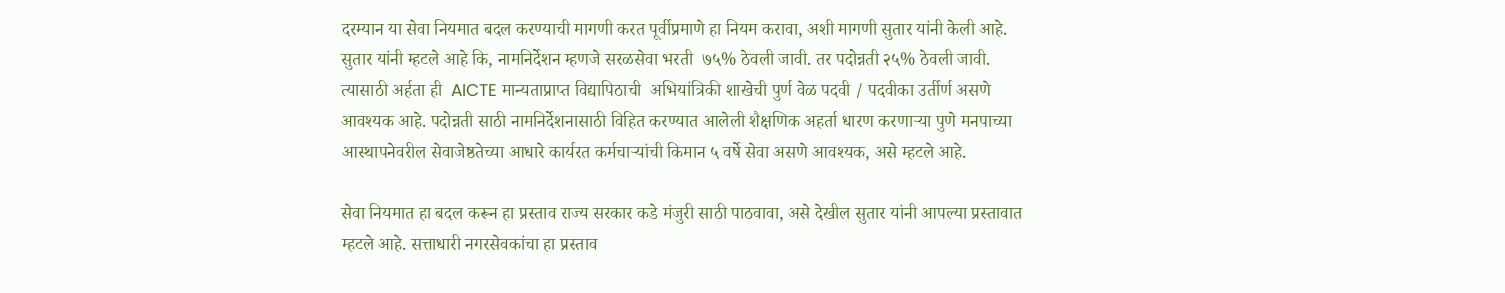दरम्यान या सेवा नियमात बदल करण्याची मागणी करत पूर्वीप्रमाणे हा नियम करावा, अशी मागणी सुतार यांनी केली आहे. सुतार यांनी म्हटले आहे कि, नामनिर्देशन म्हणजे सरळसेवा भरती  ७५% ठेवली जावी. तर पदोन्नती २५% ठेवली जावी. त्यासाठी अर्हता ही  AICTE मान्यताप्राप्त विद्यापिठाची  अभियांत्रिकी शाखेची पुर्ण वेळ पदवी / पदवीका उर्तीर्ण असणे आवश्यक आहे. पदोन्नती साठी नामनिर्देशनासाठी विहित करण्यात आलेली शैक्षणिक अहर्ता धारण करणाऱ्या पुणे मनपाच्या आस्थापनेवरील सेवाजेष्ठतेच्या आधारे कार्यरत कर्मचाऱ्यांची किमान ५ वर्षे सेवा असणे आवश्यक, असे म्हटले आहे.

सेवा नियमात हा बदल करून हा प्रस्ताव राज्य सरकार कडे मंजुरी साठी पाठवावा, असे देखील सुतार यांनी आपल्या प्रस्तावात म्हटले आहे. सत्ताधारी नगरसेवकांचा हा प्रस्ताव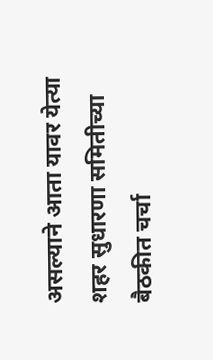असल्याने आता यावर येत्या शहर सुधारणा समितीच्या बैठकीत चर्चा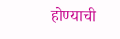होण्याची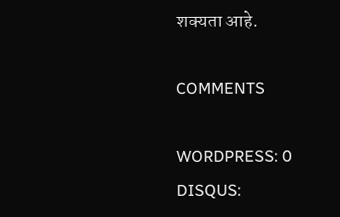शक्यता आहे.

COMMENTS

WORDPRESS: 0
DISQUS: